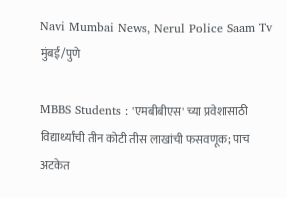Navi Mumbai News, Nerul Police Saam Tv
मुंबई/पुणे

MBBS Students : 'एमबीबीएस' च्या प्रवेशासाठी विद्यार्थ्यांची तीन कोटी तीस लाखांची फसवणूक; पाच अटकेत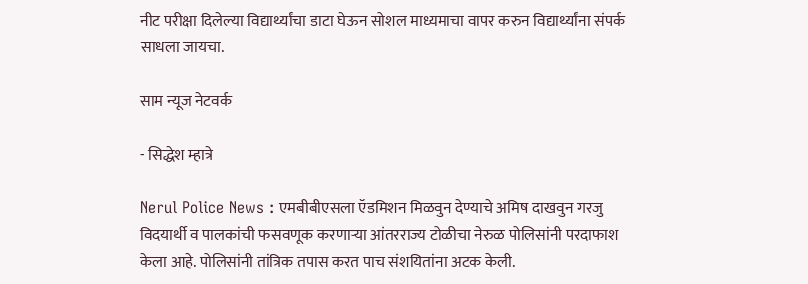नीट परीक्षा दिलेल्या विद्यार्थ्यांचा डाटा घेऊन सोशल माध्यमाचा वापर करुन विद्यार्थ्यांना संपर्क साधला जायचा.

साम न्यूज नेटवर्क

- सिद्धेश म्हात्रे

Nerul Police News : एमबीबीएसला ऍडमिशन मिळवुन देण्याचे अमिष दाखवुन गरजु विदयार्थी व पालकांची फसवणूक करणाऱ्या आंतरराज्य टोळीचा नेरुळ पोलिसांनी परदाफाश केला आहे. पोलिसांनी तांत्रिक तपास करत पाच संशयितांना अटक केली.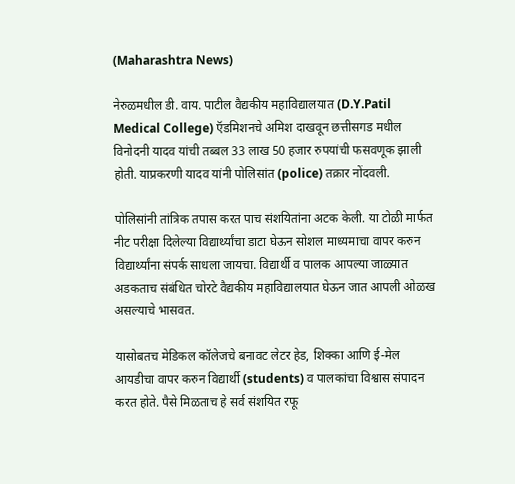(Maharashtra News)

नेरुळमधील डी. वाय. पाटील वैद्यकीय महाविद्यालयात (D.Y.Patil Medical College) ऍडमिशनचे अमिश दाखवून छत्तीसगड मधील विनोदनी यादव यांची तब्बल 33 लाख 50 हजार रुपयांची फसवणूक झाली होती. याप्रकरणी यादव यांनी पोलिसांत (police) तक्रार नोंदवली.

पोलिसांनी तांत्रिक तपास करत पाच संशयितांना अटक केली. या टोळी मार्फत नीट परीक्षा दिलेल्या विद्यार्थ्यांचा डाटा घेऊन सोशल माध्यमाचा वापर करुन विद्यार्थ्यांना संपर्क साधला जायचा. विद्यार्थी व पालक आपल्या जाळ्यात अडकताच संबंधित चोरटे वैद्यकीय महाविद्यालयात घेऊन जात आपली ओळख असल्याचे भासवत.

यासोबतच मेडिकल कॉलेजचे बनावट लेटर हेड, शिक्का आणि ई-मेल आयडीचा वापर करुन विद्यार्थी (students) व पालकांचा विश्वास संपादन करत होते. पैसे मिळताच हे सर्व संशयित रफू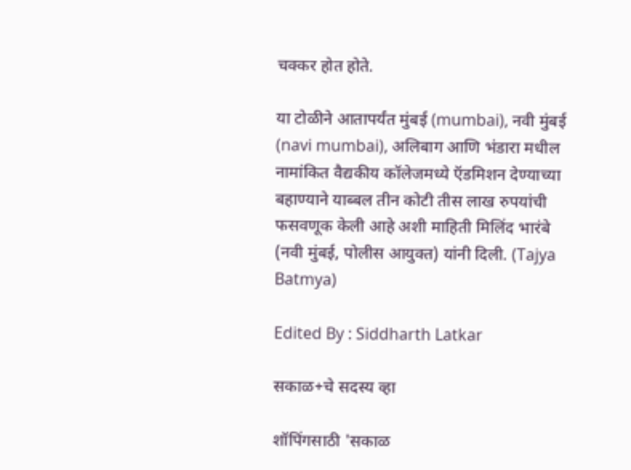चक्कर होत होते.

या टोळीने आतापर्यंत मुंबई (mumbai), नवी मुंबई (navi mumbai), अलिबाग आणि भंडारा मधील नामांकित वैद्यकीय कॉलेजमध्ये ऍडमिशन देण्याच्या बहाण्याने याब्बल तीन कोटी तीस लाख रुपयांची फसवणूक केली आहे अशी माहिती मिलिंद भारंबे (नवी मुंबई, पोलीस आयुक्त) यांनी दिली. (Tajya Batmya)

Edited By : Siddharth Latkar

सकाळ+चे सदस्य व्हा

शॉपिंगसाठी 'सकाळ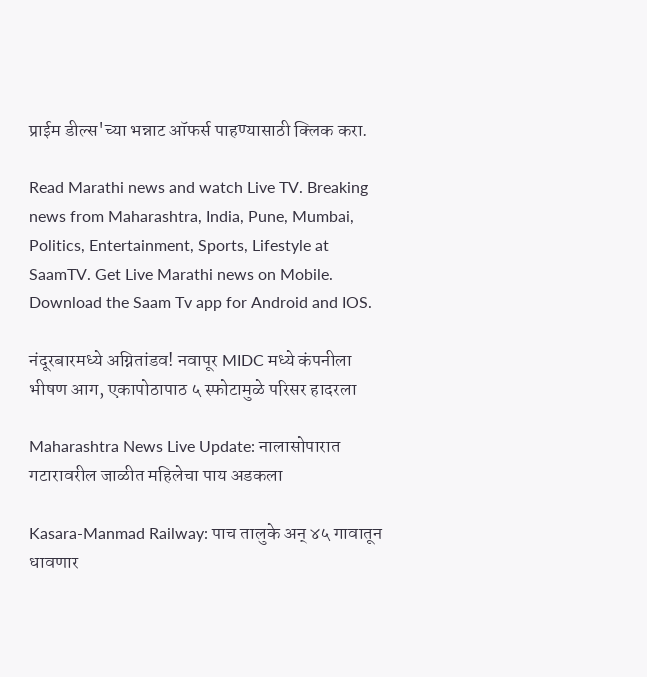प्राईम डील्स'च्या भन्नाट ऑफर्स पाहण्यासाठी क्लिक करा.

Read Marathi news and watch Live TV. Breaking news from Maharashtra, India, Pune, Mumbai, Politics, Entertainment, Sports, Lifestyle at SaamTV. Get Live Marathi news on Mobile. Download the Saam Tv app for Android and IOS.

नंदूरबारमध्ये अग्नितांडव! नवापूर MIDC मध्ये कंपनीला भीषण आग, एकापोठापाठ ५ स्फोटामुळे परिसर हादरला

Maharashtra News Live Update: नालासोपारात गटारावरील जाळीत महिलेचा पाय अडकला

Kasara-Manmad Railway: पाच तालुके अन् ४५ गावातून धावणार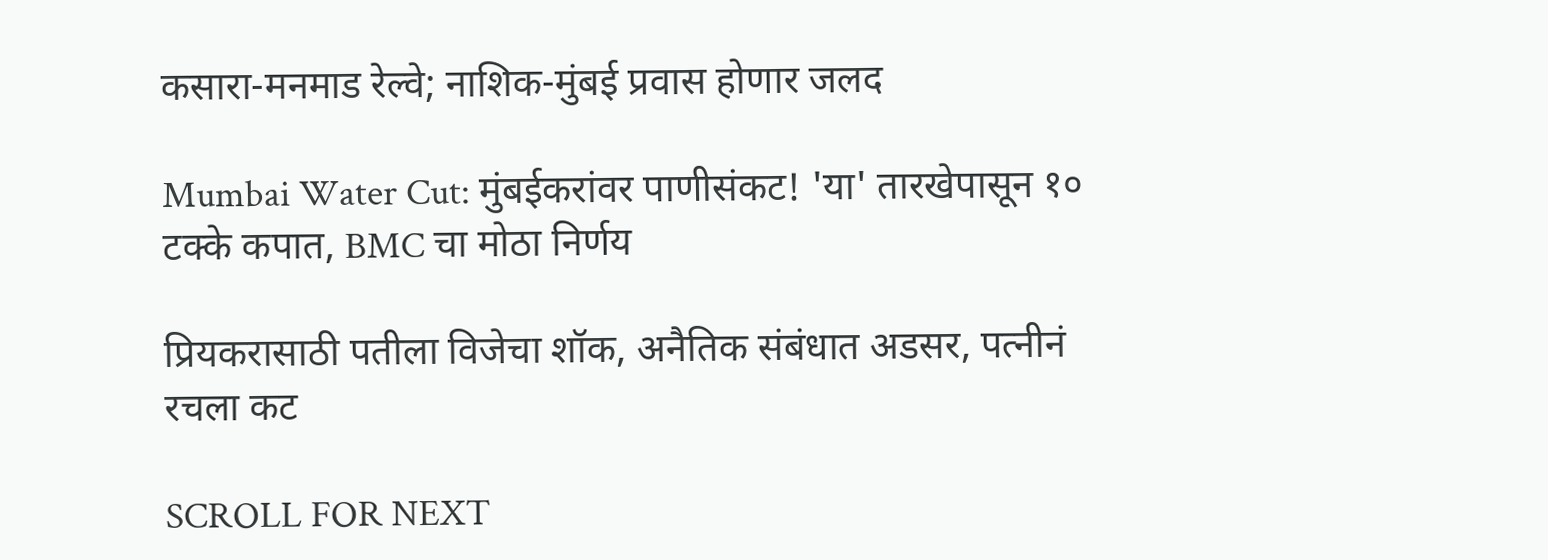कसारा-मनमाड रेल्वे; नाशिक-मुंबई प्रवास होणार जलद

Mumbai Water Cut: मुंबईकरांवर पाणीसंकट! 'या' तारखेपासून १० टक्के कपात, BMC चा मोठा निर्णय

प्रियकरासाठी पतीला विजेचा शॉक, अनैतिक संबंधात अडसर, पत्नीनं रचला कट

SCROLL FOR NEXT